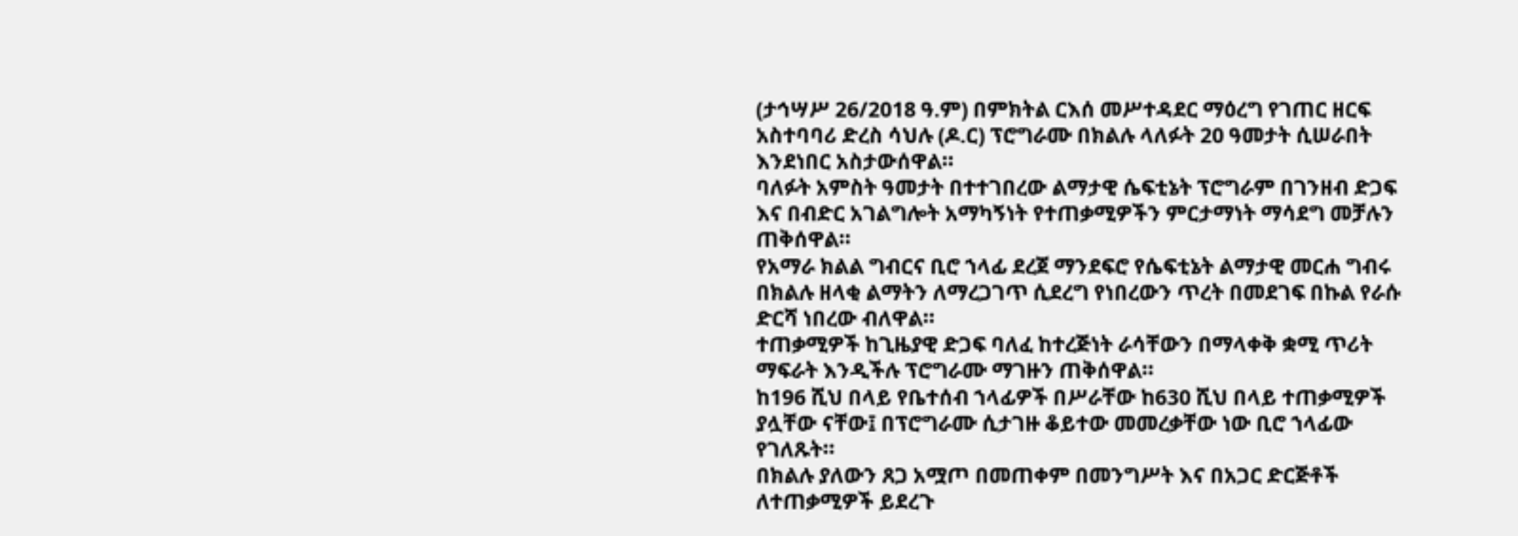(ታኅሣሥ 26/2018 ዓ.ም) በምክትል ርእሰ መሥተዳደር ማዕረግ የገጠር ዘርፍ አስተባባሪ ድረስ ሳህሉ (ዶ.ር) ፕሮግራሙ በክልሉ ላለፉት 20 ዓመታት ሲሠራበት እንደነበር አስታውሰዋል፡፡
ባለፉት አምስት ዓመታት በተተገበረው ልማታዊ ሴፍቲኔት ፕሮግራም በገንዘብ ድጋፍ እና በብድር አገልግሎት አማካኝነት የተጠቃሚዎችን ምርታማነት ማሳደግ መቻሉን ጠቅሰዋል፡፡
የአማራ ክልል ግብርና ቢሮ ኀላፊ ደረጀ ማንደፍሮ የሴፍቲኔት ልማታዊ መርሐ ግብሩ በክልሉ ዘላቂ ልማትን ለማረጋገጥ ሲደረግ የነበረውን ጥረት በመደገፍ በኩል የራሱ ድርሻ ነበረው ብለዋል፡፡
ተጠቃሚዎች ከጊዜያዊ ድጋፍ ባለፈ ከተረጅነት ራሳቸውን በማላቀቅ ቋሚ ጥሪት ማፍራት እንዲችሉ ፕሮግራሙ ማገዙን ጠቅሰዋል፡፡
ከ196 ሺህ በላይ የቤተሰብ ኀላፊዎች በሥራቸው ከ630 ሺህ በላይ ተጠቃሚዎች ያሏቸው ናቸው፤ በፕሮግራሙ ሲታገዙ ቆይተው መመረቃቸው ነው ቢሮ ኀላፊው የገለጹት፡፡
በክልሉ ያለውን ጸጋ አሟጦ በመጠቀም በመንግሥት እና በአጋር ድርጅቶች ለተጠቃሚዎች ይደረጉ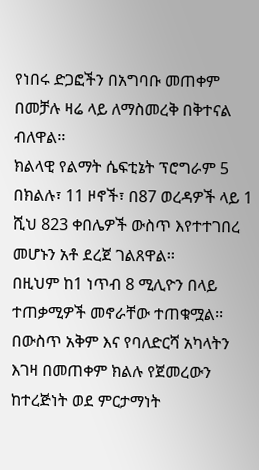የነበሩ ድጋፎችን በአግባቡ መጠቀም በመቻሉ ዛሬ ላይ ለማስመረቅ በቅተናል ብለዋል፡፡
ክልላዊ የልማት ሴፍቲኔት ፕሮግራም 5 በክልሉ፣ 11 ዞኖች፣ በ87 ወረዳዎች ላይ 1 ሺህ 823 ቀበሌዎች ውስጥ እየተተገበረ መሆኑን አቶ ደረጀ ገልጸዋል፡፡
በዚህም ከ1 ነጥብ 8 ሚሊዮን በላይ ተጠቃሚዎች መኖራቸው ተጠቁሟል፡፡
በውስጥ አቅም እና የባለድርሻ አካላትን እገዛ በመጠቀም ክልሉ የጀመረውን ከተረጅነት ወደ ምርታማነት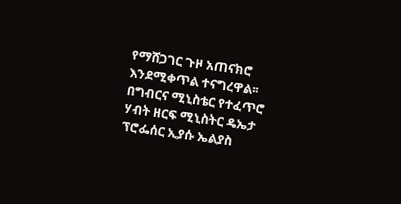የማሸጋገር ጉዞ አጠናክሮ እንደሚቀጥል ተናግረዋል፡፡
በግብርና ሚኒስቴር የተፈጥሮ ሃብት ዘርፍ ሚኒስትር ዴኤታ ፕሮፌሰር ኢያሱ ኤልያስ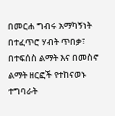በመርሐ ግብሩ አማካኝነት በተፈጥሮ ሃብት ጥበቃ፣ በተፍሰስ ልማት እና በመስኖ ልማት ዘርፎች የተከናወኑ ተግባራት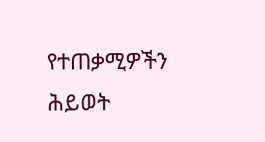የተጠቃሚዎችን ሕይወት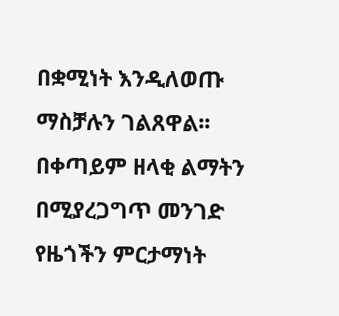በቋሚነት እንዲለወጡ ማስቻሉን ገልጸዋል፡፡
በቀጣይም ዘላቂ ልማትን በሚያረጋግጥ መንገድ የዜጎችን ምርታማነት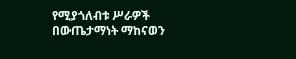የሚያጎለብቱ ሥራዎች በውጤታማነት ማከናወን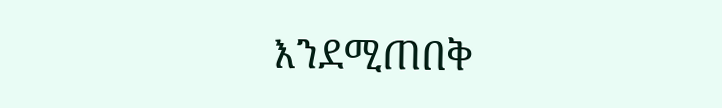እንደሚጠበቅ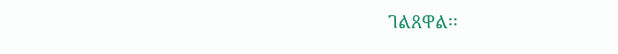ገልጸዋል፡፡